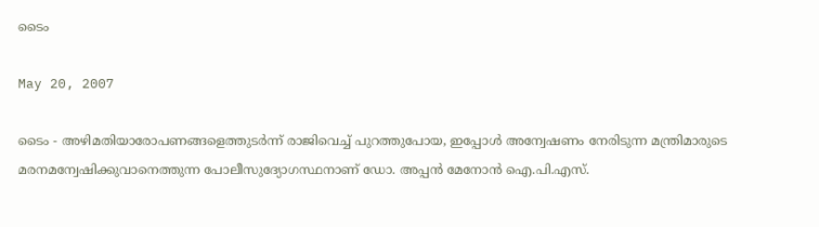ടൈം

May 20, 2007

ടൈം - അഴിമതിയാരോപണങ്ങളെത്തുടര്‍ന്ന് രാജിവെച്ച് പുറത്തുപോയ, ഇപ്പോള്‍ അന്വേഷണം നേരിടുന്ന മന്ത്രിമാരുടെ മരനമന്വേഷിക്കുവാനെത്തുന്ന പോലീസുദ്യോഗസ്ഥനാണ് ഡോ. അപ്പന്‍ മേനോന്‍ ഐ.പി.എസ്.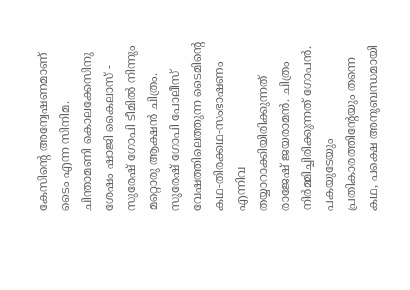കേസിന്റെ അന്വേഷണമാണ് ടൈം എന്ന സിനിമ.
ചിന്താമണി കൊലക്കേസിനു ശേഷം ഷാജി കൈലാസ് - സുരേഷ് ഗോപി ടീ‍മില്‍ നിന്നും മറ്റൊരു ആക്ഷന്‍ ചിത്രം. സുരേഷ് ഗോപി പോലീസ് വേഷത്തിലെത്തുന്ന ടൈമിന്റെ കഥ-തിരക്കഥ-സംഭാഷണം എന്നിവ തയ്യാറാക്കിയിരിക്കുന്നത് രാജേഷ് ജയരാമന്‍. ചിത്രം നിര്‍മ്മിച്ചിരിക്കുന്നത് ഗോപന്‍. പകയുടേയും പ്രതികാരത്തിന്റേയും തന്നെ കഥ, പക്ഷെ അനുബന്ധമായി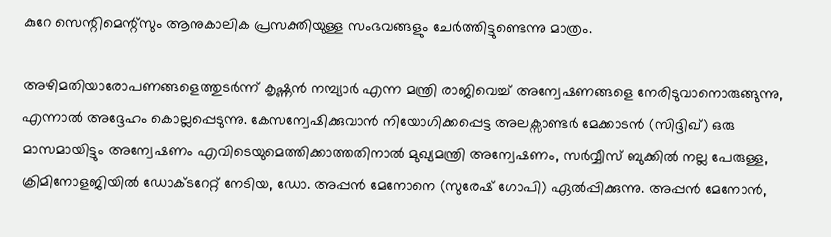കുറേ സെന്റിമെന്റ്സും ആനുകാലിക പ്രസക്തിയുള്ള സംഭവങ്ങളും ചേര്‍ത്തിട്ടുണ്ടെന്നു മാത്രം.

അഴിമതിയാരോപണങ്ങളെത്തുടര്‍ന്ന് കൃഷ്ണന്‍ നമ്പ്യാര്‍ എന്ന മന്ത്രി രാജിവെച്ച് അന്വേഷണങ്ങളെ നേരിടുവാനൊരുങ്ങുന്നു, എന്നാല്‍ അദ്ദേഹം കൊല്ലപ്പെടുന്നു. കേസന്വേഷിക്കുവാന്‍ നിയോഗിക്കപ്പെട്ട അലക്സാണ്ടര്‍ മേക്കാടന്‍ (സിദ്ദിഖ്) ഒരു മാസമായിട്ടും അന്വേഷണം എവിടെയുമെത്തിക്കാത്തതിനാല്‍ മുഖ്യമന്ത്രി അന്വേഷണം, സര്‍വ്വീസ് ബുക്കില്‍ നല്ല പേരുള്ള, ക്രിമിനോളജിയില്‍ ഡോക്ടറേറ്റ് നേടിയ, ഡോ. അപ്പന്‍ മേനോനെ (സുരേഷ് ഗോപി) ഏല്‍പ്പിക്കുന്നു. അപ്പന്‍ മേനോന്‍,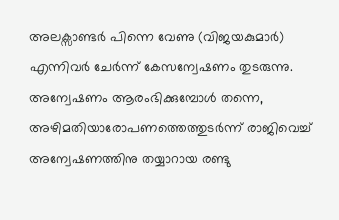അലക്സാണ്ടര്‍ പിന്നെ വേണു (വിജയകുമാര്‍) എന്നിവര്‍ ചേര്‍ന്ന് കേസന്വേഷണം തുടരുന്നു. അന്വേഷണം ആരംഭിക്കുമ്പോള്‍ തന്നെ, അഴിമതിയാരോപണത്തെത്തുടര്‍ന്ന് രാജിവെച്ച് അന്വേഷണത്തിനു തയ്യാറായ രണ്ടു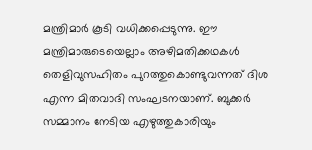മന്ത്രിമാര്‍ കൂടി വധിക്കപ്പെടുന്നു. ഈ മന്ത്രിമാരുടെയെല്ലാം അഴിമതിക്കഥകള്‍ തെളിവുസഹിതം പുറത്തുകൊണ്ടുവന്നത് ദിശ എന്ന മിതവാദി സംഘടനയാണ്. ബുക്കര്‍ സമ്മാനം നേടിയ എഴുത്തുകാരിയും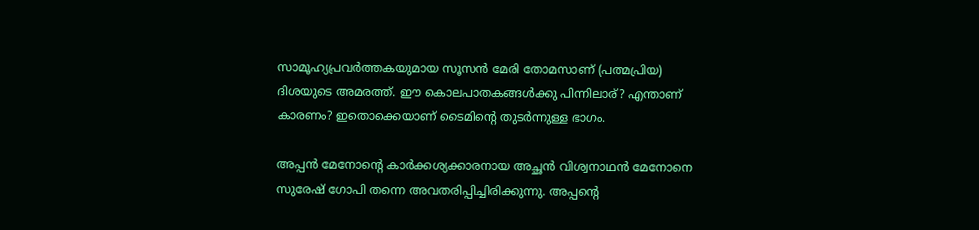സാമൂഹ്യപ്രവര്‍ത്തകയുമായ സൂസന്‍ മേരി തോമസാണ് (പത്മപ്രിയ) ദിശയുടെ അമരത്ത്. ഈ കൊലപാതകങ്ങള്‍ക്കു പിന്നിലാര്? എന്താണ് കാരണം? ഇതൊക്കെയാണ് ടൈമിന്റെ തുടര്‍ന്നുള്ള ഭാഗം.

അപ്പന്‍ മേനോന്റെ കാര്‍ക്കശ്യക്കാരനായ അച്ഛന്‍ വിശ്വനാഥന്‍ മേനോനെ സുരേഷ് ഗോപി തന്നെ അവതരിപ്പിച്ചിരിക്കുന്നു. അപ്പന്റെ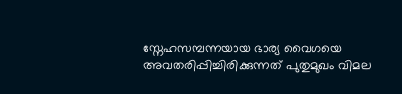സ്നേഹസമ്പന്നയായ ഭാര്യ വൈഗയെ അവതരിപ്പിച്ചിരിക്കുന്നത് പുതുമുഖം വിമല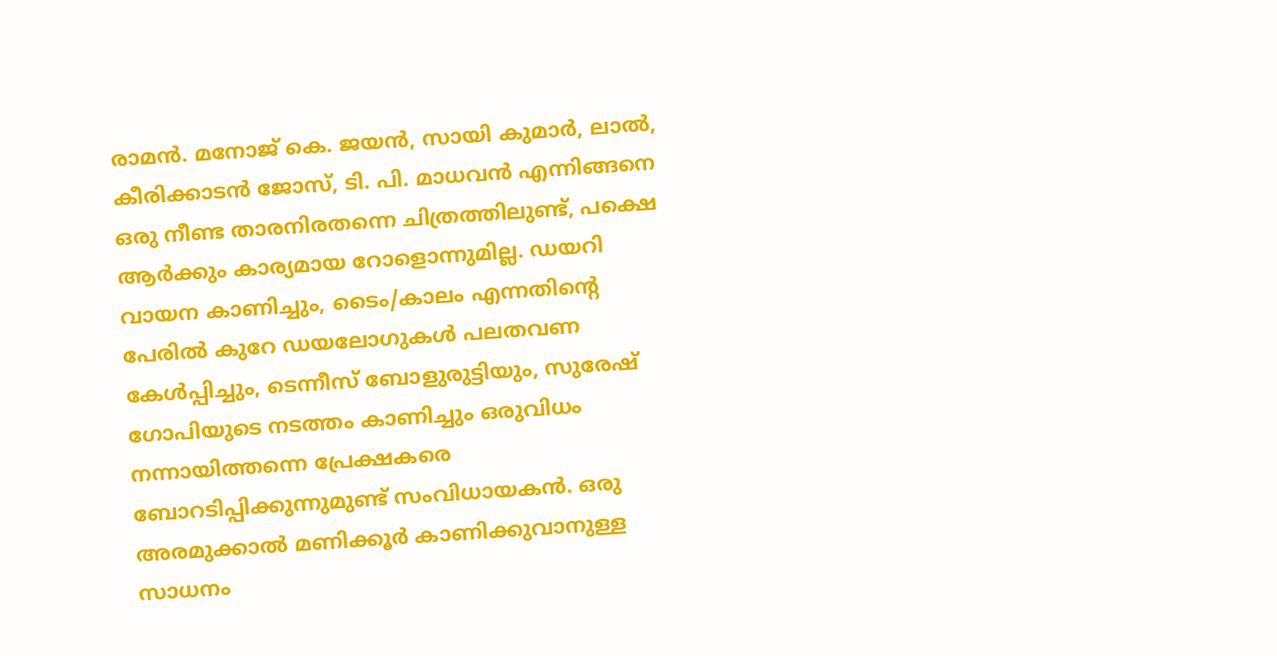രാമന്‍. മനോജ് കെ. ജയന്‍, സായി കുമാര്‍, ലാല്‍, കീരിക്കാടന്‍ ജോസ്, ടി. പി. മാധവന്‍ എന്നിങ്ങനെ ഒരു നീണ്ട താരനിരതന്നെ ചിത്രത്തിലുണ്ട്, പക്ഷെ ആര്‍ക്കും കാര്യമായ റോളൊന്നുമില്ല. ഡയറി വായന കാണിച്ചും, ടൈം/കാലം എന്നതിന്റെ പേരില്‍ കുറേ ഡയലോഗുകള്‍ പലതവണ കേള്‍പ്പിച്ചും, ടെന്നീസ് ബോളുരുട്ടിയും, സുരേഷ് ഗോപിയുടെ നടത്തം കാണിച്ചും ഒരുവിധം നന്നായിത്തന്നെ പ്രേക്ഷകരെ ബോറടിപ്പിക്കുന്നുമുണ്ട് സംവിധായകന്‍. ഒരു അരമുക്കാല്‍ മണിക്കൂര്‍ കാണിക്കുവാനുള്ള സാധനം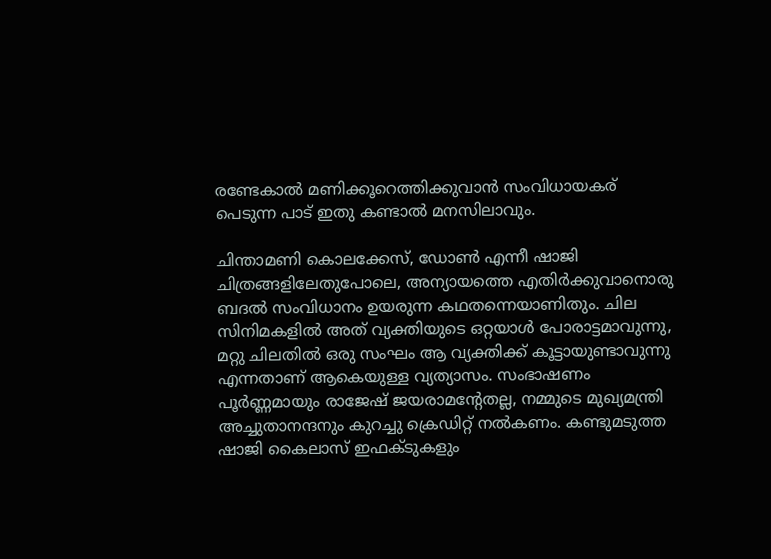രണ്ടേകാല്‍ മണിക്കൂറെത്തിക്കുവാന്‍ സംവിധായകര് പെടുന്ന പാട് ഇതു കണ്ടാല്‍ മനസിലാവും.

ചിന്താമണി കൊലക്കേസ്, ഡോണ്‍ എന്നീ ഷാജി ചിത്രങ്ങളിലേതുപോലെ, അന്യായത്തെ എതിര്‍ക്കുവാനൊരു ബദല്‍ സംവിധാനം ഉയരുന്ന കഥതന്നെയാണിതും. ചില സിനിമകളില്‍ അത് വ്യക്തിയുടെ ഒറ്റയാള്‍ പോരാട്ടമാവുന്നു, മറ്റു ചിലതില്‍ ഒരു സംഘം ആ വ്യക്തിക്ക് കൂട്ടായുണ്ടാവുന്നു എന്നതാണ് ആകെയുള്ള വ്യത്യാസം. സംഭാഷണം പൂര്‍ണ്ണമായും രാജേഷ് ജയരാമന്റേതല്ല, നമ്മുടെ മുഖ്യമന്ത്രി അച്ചുതാനന്ദനും കുറച്ചു ക്രെഡിറ്റ് നല്‍കണം. കണ്ടുമടുത്ത ഷാജി കൈലാസ് ഇഫക്ടുകളും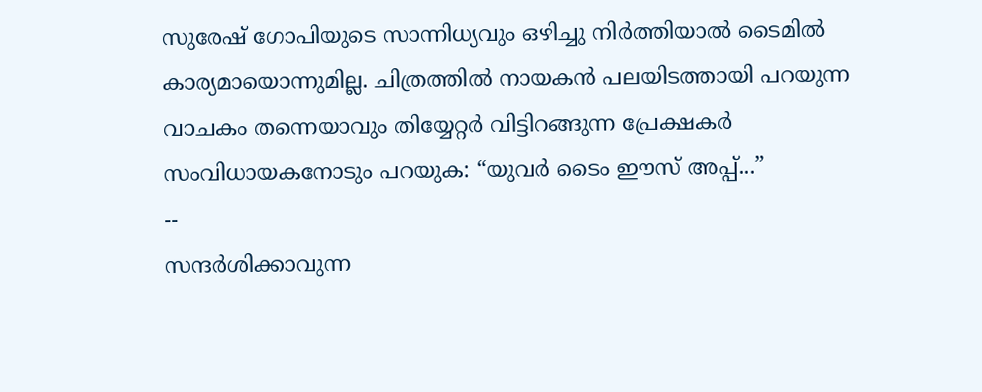സുരേഷ് ഗോപിയുടെ സാന്നിധ്യവും ഒഴിച്ചു നിര്‍ത്തിയാല്‍ ടൈമില്‍ കാര്യമായൊന്നുമില്ല. ചിത്രത്തില്‍ നായകന്‍ പലയിടത്തായി പറയുന്ന വാചകം തന്നെയാവും തിയ്യേറ്റര്‍ വിട്ടിറങ്ങുന്ന പ്രേക്ഷകര്‍ സംവിധായകനോടും പറയുക: “യുവര്‍ ടൈം ഈസ് അപ്പ്...”
--
സന്ദര്‍ശിക്കാവുന്ന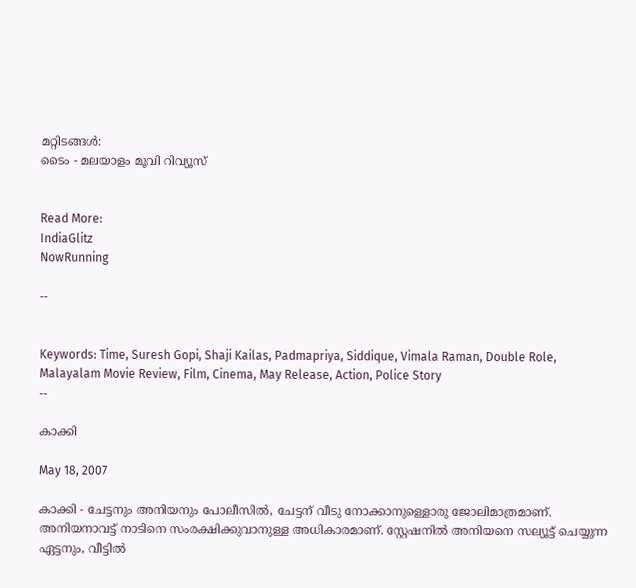മറ്റിടങ്ങള്‍:
ടൈം - മലയാളം മൂവി റിവ്യൂസ്


Read More:
IndiaGlitz
NowRunning

--


Keywords: Time, Suresh Gopi, Shaji Kailas, Padmapriya, Siddique, Vimala Raman, Double Role, Malayalam Movie Review, Film, Cinema, May Release, Action, Police Story
--

കാക്കി

May 18, 2007

കാക്കി - ചേട്ടനും അനിയനും പോലീസില്‍, ചേട്ടന് വീടു നോക്കാനുള്ളൊരു ജോലിമാത്രമാണ്. അനിയനാവട്ട് നാടിനെ സംരക്ഷിക്കുവാനുള്ള അധികാരമാണ്. സ്റ്റേഷനില്‍ അനിയനെ സല്യൂട്ട് ചെയ്യുന്ന ഏട്ടനും, വീട്ടില്‍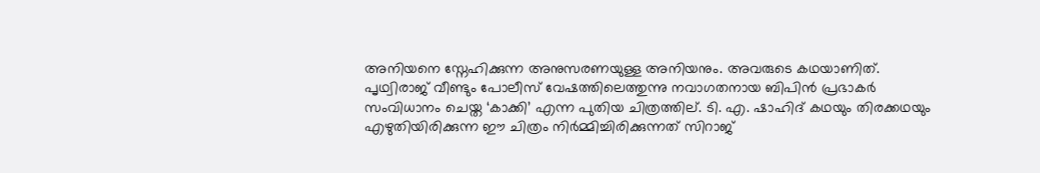അനിയനെ സ്നേഹിക്കുന്ന അനുസരണയുള്ള അനിയനും. അവരുടെ കഥയാണിത്.
പൃഥ്വിരാജ് വീണ്ടും പോലീസ് വേഷത്തിലെത്തുന്നു നവാഗതനായ ബിപിന്‍ പ്രഭാകര്‍ സം‌വിധാനം ചെയ്ത ‘കാക്കി’ എന്ന പുതിയ ചിത്രത്തില്. ടി. എ. ഷാഹിദ് കഥയും തിരക്കഥയും എഴുതിയിരിക്കുന്ന ഈ ചിത്രം നിര്‍മ്മിച്ചിരിക്കുന്നത് സിറാജ്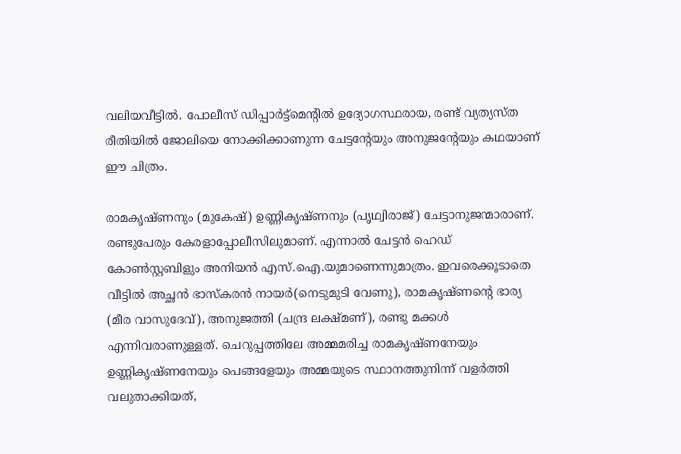വലിയവീട്ടില്‍. പോലീസ് ഡിപ്പാര്‍ട്ട്മെന്‍റില്‍ ഉദ്യോഗസ്ഥരായ, രണ്ട് വ്യത്യസ്ത രീതിയില്‍ ജോലിയെ നോക്കിക്കാണുന്ന ചേട്ടന്‍റേയും അനുജന്‍റേയും കഥയാണ് ഈ ചിത്രം.

രാമകൃഷ്ണനും (മുകേഷ്) ഉണ്ണികൃഷ്ണനും (പൃഥ്വിരാജ്) ചേട്ടാനുജന്മാരാണ്. രണ്ടുപേരും കേരളാപ്പോലീസിലുമാണ്. എന്നാല്‍ ചേട്ടന്‍ ഹെഡ് കോണ്‍സ്റ്റബിളും അനിയന്‍ എസ്.ഐ.യുമാണെന്നുമാത്രം. ഇവരെക്കൂടാതെ വീട്ടില്‍ അച്ഛന്‍ ഭാസ്കരന്‍ നായര്‍(നെടുമുടി വേണു), രാമകൃഷ്ണന്‍റെ ഭാര്യ (മീര വാസുദേവ്), അനുജത്തി (ചന്ദ്ര ലക്ഷ്മണ്), രണ്ടു മക്കള്‍ എന്നിവരാണുള്ളത്. ചെറുപ്പത്തിലേ അമ്മമരിച്ച രാമകൃഷ്ണനേയും ഉണ്ണികൃഷ്ണനേയും പെങ്ങളേയും അമ്മയുടെ സ്ഥാനത്തുനിന്ന് വളര്‍ത്തി വലുതാക്കിയത്,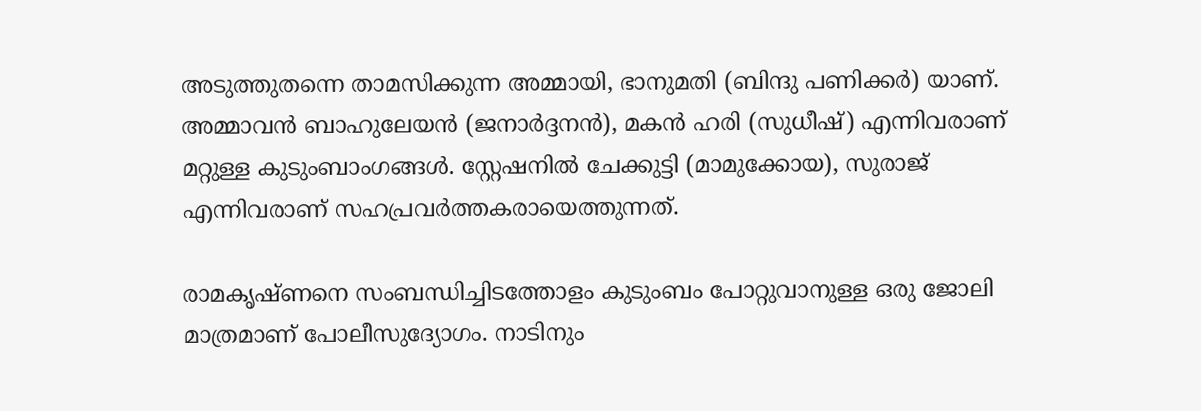അടുത്തുതന്നെ താമസിക്കുന്ന അമ്മായി, ഭാനുമതി (ബിന്ദു പണിക്കര്‍) യാണ്. അമ്മാവന്‍ ബാഹുലേയന്‍ (ജനാര്‍ദ്ദനന്‍), മകന്‍ ഹരി (സുധീഷ്) എന്നിവരാണ് മറ്റുള്ള കുടുംബാംഗങ്ങള്‍. സ്റ്റേഷനില്‍ ചേക്കുട്ടി (മാമുക്കോയ), സുരാജ് എന്നിവരാണ് സഹപ്രവര്‍ത്തകരായെത്തുന്നത്.

രാമകൃഷ്ണനെ സംബന്ധിച്ചിടത്തോളം കുടുംബം പോറ്റുവാനുള്ള ഒരു ജോലി മാത്രമാണ് പോലീസുദ്യോഗം. നാടിനും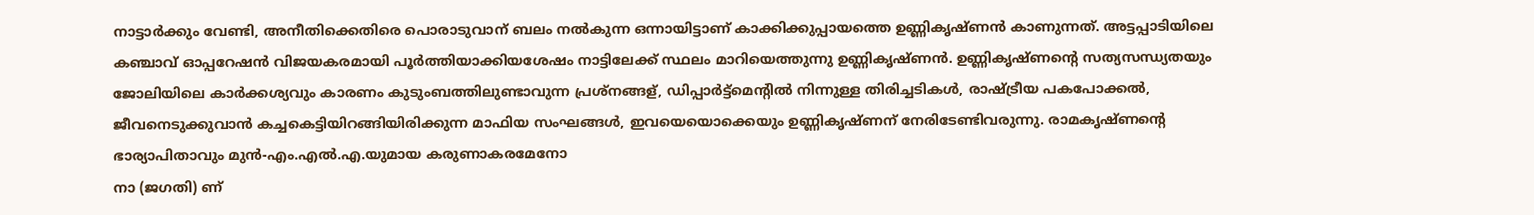നാട്ടാര്‍ക്കും വേണ്ടി, അനീതിക്കെതിരെ പൊരാടുവാന് ബലം നല്‍കുന്ന ഒന്നായിട്ടാണ് കാക്കിക്കുപ്പായത്തെ ഉണ്ണികൃഷ്ണന്‍ കാണുന്നത്. അട്ടപ്പാടിയിലെ കഞ്ചാവ് ഓപ്പറേഷന്‍ വിജയകരമായി പൂര്‍ത്തിയാക്കിയശേഷം നാട്ടിലേക്ക് സ്ഥലം മാറിയെത്തുന്നു ഉണ്ണികൃഷ്ണന്‍. ഉണ്ണികൃഷ്ണന്‍റെ സത്യസന്ധ്യതയും ജോലിയിലെ കാര്‍ക്കശ്യവും കാരണം കുടുംബത്തിലുണ്ടാവുന്ന പ്രശ്നങ്ങള്, ഡിപ്പാര്‍ട്ട്മെന്‍റില്‍ നിന്നുള്ള തിരിച്ചടികള്‍, രാഷ്ട്രീയ പകപോക്കല്‍, ജീവനെടുക്കുവാന്‍ കച്ചകെട്ടിയിറങ്ങിയിരിക്കുന്ന മാഫിയ സംഘങ്ങള്‍, ഇവയെയൊക്കെയും ഉണ്ണികൃഷ്ണന് നേരിടേണ്ടിവരുന്നു. രാമകൃഷ്ണന്‍റെ ഭാര്യാപിതാവും മുന്‍-എം.എല്‍.എ.യുമായ കരുണാകരമേനോ
നാ (ജഗതി) ണ്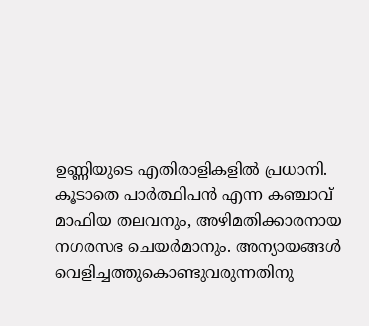ഉണ്ണിയുടെ എതിരാളികളില്‍ പ്രധാനി. കൂടാതെ പാര്‍ത്ഥിപന്‍ എന്ന കഞ്ചാവ് മാഫിയ തലവനും, അഴിമതിക്കാരനായ നഗരസഭ ചെയര്‍മാനും. അന്യായങ്ങള്‍ വെളിച്ചത്തുകൊണ്ടുവരുന്നതിനു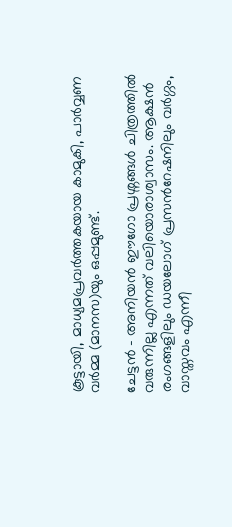കൂട്ടായി, മാധ്യമപ്രവര്‍ത്തകയായ കാമുകി, പാര്‍വ്വണ വര്‍മ്മ (മാനസ)യും ഒപ്പമുണ്ട്.

ചേട്ടന്‍ - അനിയന്‍ ഈഗോ പ്രശ്നങ്ങള്‍ ചിത്രത്തില്‍ വരുന്നില്ല എന്നത് വലിയൊരാശ്വാസം. ആക്ഷന്‍ രംഗങ്ങളിലും ഡയലോഗ് പ്രസന്‍റേഷനിലും വര്‍ഗ്ഗം, വാസ്തവം എന്നീ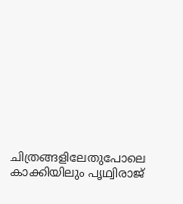ചിത്രങ്ങളിലേതുപോലെ കാക്കിയിലും പൃഥ്വിരാജ്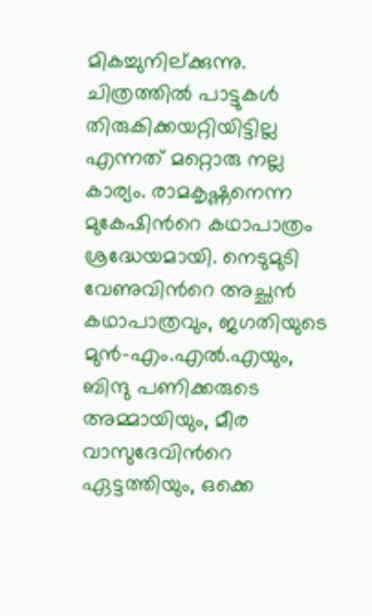മികച്ചുനില്ക്കുന്നു. ചിത്രത്തില്‍ പാട്ടുകള്‍ തിരുകിക്കയറ്റിയിട്ടില്ല എന്നത് മറ്റൊരു നല്ല കാര്യം. രാമകൃഷ്ണനെന്ന മുകേഷിന്‍റെ കഥാപാത്രം ശ്രദ്ധേയമായി. നെടുമുടി വേണുവിന്‍റെ അച്ഛന്‍ കഥാപാത്രവും, ജഗതിയുടെ മുന്‍-എം.എല്‍.എയും, ബിന്ദു പണിക്കരുടെ അമ്മായിയും, മീര വാസുദേവിന്‍റെ ഏട്ടത്തിയും, ഒക്കെ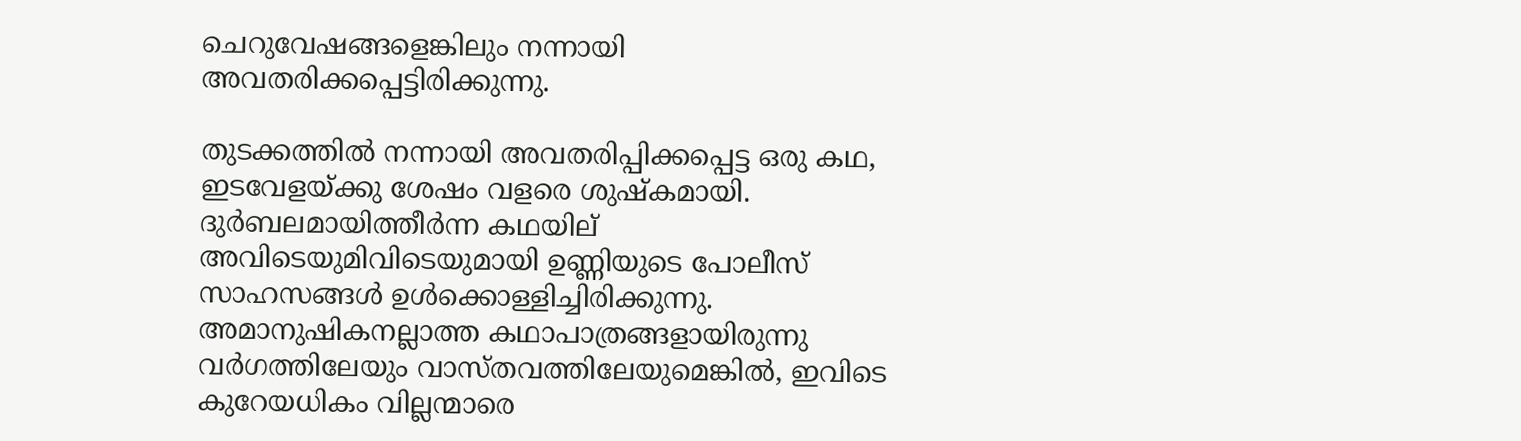ചെറുവേഷങ്ങളെങ്കിലും നന്നായി അവതരിക്കപ്പെട്ടിരിക്കുന്നു.

തുടക്കത്തില്‍ നന്നായി അവതരിപ്പിക്കപ്പെട്ട ഒരു കഥ, ഇടവേളയ്ക്കു ശേഷം വളരെ ശുഷ്കമായി. ദുര്‍ബലമായിത്തീര്‍ന്ന കഥയില് അവിടെയുമിവിടെയുമായി ഉണ്ണിയുടെ പോലീസ് സാഹസങ്ങള്‍ ഉള്‍ക്കൊള്ളിച്ചിരിക്കുന്നു. അമാനുഷികനല്ലാത്ത കഥാപാത്രങ്ങളായിരുന്നു വര്‍ഗത്തിലേയും വാസ്തവത്തിലേയുമെങ്കില്‍, ഇവിടെ കുറേയധികം വില്ലന്മാരെ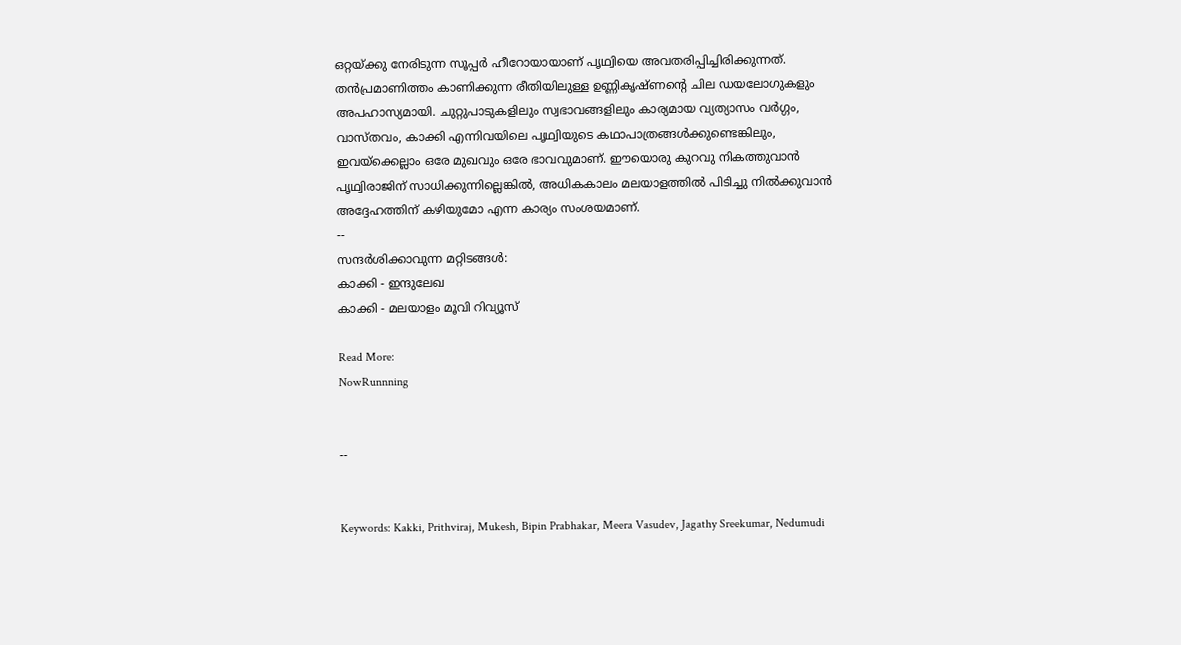ഒറ്റയ്ക്കു നേരിടുന്ന സൂപ്പര്‍ ഹീറോയായാണ് പൃഥ്വിയെ അവതരിപ്പിച്ചിരിക്കുന്നത്. തന്‍പ്രമാണിത്തം കാണിക്കുന്ന രീതിയിലുള്ള ഉണ്ണികൃഷ്ണന്റെ ചില ഡയലോഗുകളും‍ അപഹാസ്യമായി. ചുറ്റുപാടുകളിലും സ്വഭാവങ്ങളിലും കാര്യമായ വ്യത്യാസം വര്‍ഗ്ഗം, വാസ്തവം, കാക്കി എന്നിവയിലെ പൃഥ്വിയുടെ കഥാപാത്രങ്ങള്‍ക്കുണ്ടെങ്കിലും, ഇവയ്ക്കെല്ലാം ഒരേ മുഖവും ഒരേ ഭാവവുമാണ്. ഈയൊരു കുറവു നികത്തുവാന്‍ പൃഥ്വിരാജിന് സാധിക്കുന്നില്ലെങ്കില്‍, അധികകാലം മലയാളത്തില്‍ പിടിച്ചു നില്‍ക്കുവാന്‍ അദ്ദേഹത്തിന് കഴിയുമോ എന്ന കാര്യം സംശയമാണ്.
--
സന്ദര്‍ശിക്കാവുന്ന മറ്റിടങ്ങള്‍:
കാക്കി - ഇന്ദുലേഖ
കാക്കി - മലയാളം മൂവി റിവ്യൂസ്

Read More:
NowRunnning


--


Keywords: Kakki, Prithviraj, Mukesh, Bipin Prabhakar, Meera Vasudev, Jagathy Sreekumar, Nedumudi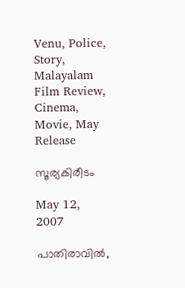Venu, Police, Story, Malayalam Film Review, Cinema, Movie, May Release

സൂര്യകിരീടം

May 12, 2007

പാതിരാവില്‍,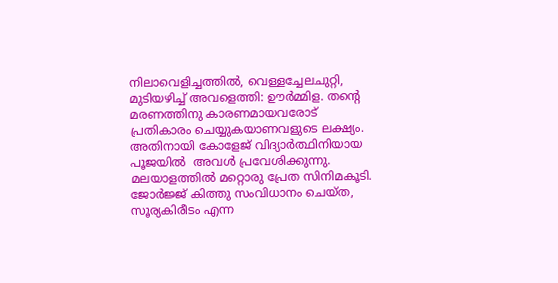നിലാവെളിച്ചത്തില്‍, വെള്ളച്ചേലചുറ്റി, മുടിയഴിച്ച് അവളെത്തി: ഊര്‍മ്മിള. തന്‍റെ മരണത്തിനു കാരണമായവരോട് പ്രതികാരം ചെയ്യുകയാണവളുടെ ലക്ഷ്യം. അതിനായി കോളേജ് വിദ്യാര്‍ത്ഥിനിയായ പൂജയില്‍  അവള്‍ പ്രവേശിക്കുന്നു. മലയാളത്തില്‍ മറ്റൊരു പ്രേത സിനിമകൂടി. ജോര്‍ജ്ജ് കിത്തു സം‌വിധാനം ചെയ്ത, സൂര്യകിരീടം എന്ന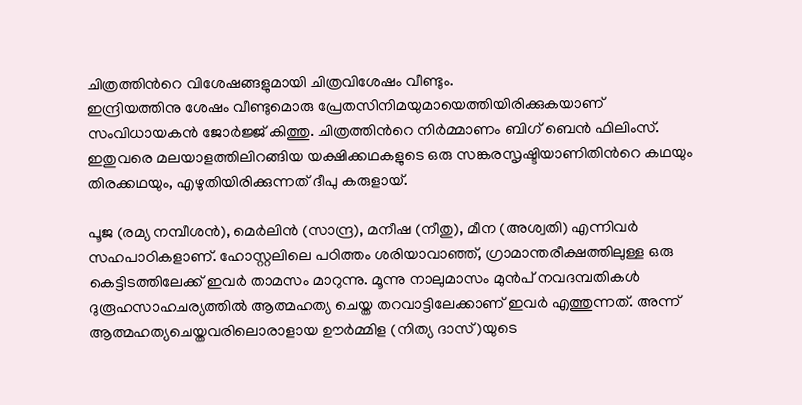ചിത്രത്തിന്‍റെ വിശേഷങ്ങളുമായി ചിത്രവിശേഷം വീണ്ടും.
ഇന്ദ്രിയത്തിനു ശേഷം വീണ്ടുമൊരു പ്രേതസിനിമയുമായെത്തിയിരിക്കുകയാണ് സം‌വിധായകന്‍ ജോര്‍ജ്ജ് കിത്തു. ചിത്രത്തിന്‍റെ നിര്‍മ്മാണം ബിഗ് ബെന്‍ ഫിലിംസ്. ഇതുവരെ മലയാളത്തിലിറങ്ങിയ യക്ഷിക്കഥകളുടെ ഒരു സങ്കരസൃഷ്ടിയാണിതിന്‍റെ കഥയും തിരക്കഥയും, എഴുതിയിരിക്കുന്നത് ദീപു കരുളായ്.

പൂജ (രമ്യ നമ്പീശന്‍), മെര്‍ലിന്‍ (സാന്ദ്ര), മനീഷ (നീതു), മീന (അശ്വതി) എന്നിവര്‍ സഹപാഠികളാണ്. ഹോസ്റ്റലിലെ പഠിത്തം ശരിയാവാഞ്ഞ്, ഗ്രാമാന്തരീക്ഷത്തിലുള്ള ഒരു കെട്ടിടത്തിലേക്ക് ഇവര്‍ താമസം മാറുന്നു. മൂന്നു നാലുമാസം മുന്‍പ് നവദമ്പതികള്‍ ദുരൂഹസാഹചര്യത്തില്‍ ആത്മഹത്യ ചെയ്ത തറവാട്ടിലേക്കാണ് ഇവര്‍ എത്തുന്നത്. അന്ന് ആത്മഹത്യചെയ്തവരിലൊരാളായ ഊര്‍മ്മിള (നിത്യ ദാസ്)യുടെ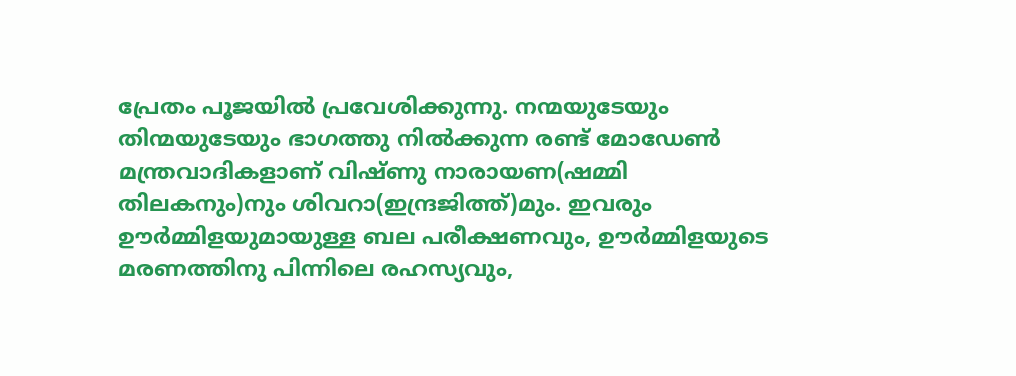പ്രേതം പൂജയില്‍ പ്രവേശിക്കുന്നു. നന്മയുടേയും തിന്മയുടേയും ഭാഗത്തു നില്‍ക്കുന്ന രണ്ട് മോഡേണ്‍ മന്ത്രവാദികളാണ്‌ വിഷ്ണു നാരായണ(ഷമ്മി തിലകനും)നും ശിവറാ(ഇന്ദ്രജിത്ത്)മും. ഇവരും ഊര്‍മ്മിളയുമായുള്ള ബല പരീക്ഷണവും, ഊര്‍മ്മിളയുടെ മരണത്തിനു പിന്നിലെ രഹസ്യവും,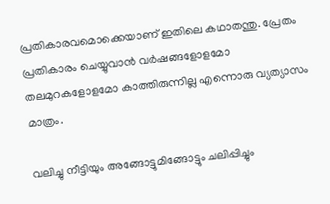പ്രതികാരവമൊക്കെയാണ് ഇതിലെ കഥാതന്തു. പ്രേതം പ്രതികാരം ചെയ്യുവാന്‍ വര്‍ഷങ്ങളോളമോ തലമുറകളോളമോ കാത്തിരുന്നില്ല എന്നൊരു വ്യത്യാസം മാത്രം.

വലിച്ചു നീട്ടിയും അങ്ങോട്ടുമിങ്ങോട്ടും ചലിപ്പിച്ചും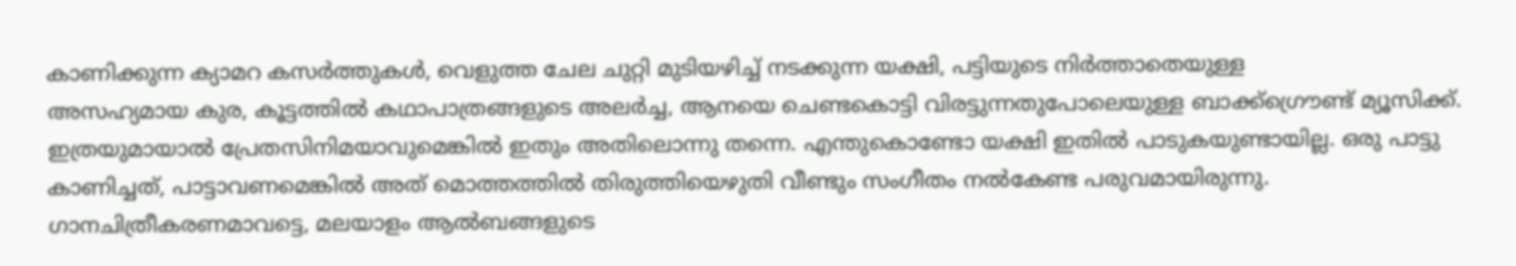കാണിക്കുന്ന ക്യാമറ കസര്‍ത്തുകള്‍, വെളുത്ത ചേല ചുറ്റി മുടിയഴിച്ച് നടക്കുന്ന യക്ഷി, പട്ടിയുടെ നിര്‍ത്താതെയുള്ള
അസഹ്യമായ കുര, കൂട്ടത്തില്‍ കഥാപാത്രങ്ങളുടെ അലര്‍ച്ച, ആനയെ ചെണ്ടകൊട്ടി വിരട്ടുന്നതുപോലെയുള്ള ബാക്ക്ഗ്രൌണ്ട് മ്യൂസിക്ക്. ഇത്രയുമായാല്‍ പ്രേതസിനിമയാവുമെങ്കില്‍ ഇതും അതിലൊന്നു തന്നെ. എന്തുകൊണ്ടോ യക്ഷി ഇതില്‍ പാടുകയുണ്ടായില്ല. ഒരു പാട്ടു കാണിച്ചത്, പാട്ടാവണമെങ്കില്‍ അത് മൊത്തത്തില്‍ തിരുത്തിയെഴുതി വീണ്ടും സംഗീതം നല്‍കേണ്ട പരുവമായിരുന്നു. ഗാനചിത്രീകരണമാവട്ടെ, മലയാളം ആല്‍ബങ്ങളുടെ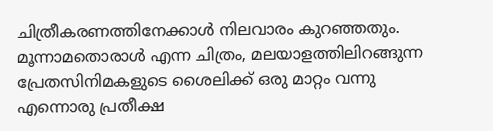ചിത്രീകരണത്തിനേക്കാള്‍ നിലവാരം കുറഞ്ഞതും. മൂന്നാമതൊരാള്‍ എന്ന ചിത്രം, മലയാളത്തിലിറങ്ങുന്ന പ്രേതസിനിമകളുടെ ശൈലിക്ക് ഒരു മാറ്റം വന്നു എന്നൊരു പ്രതീക്ഷ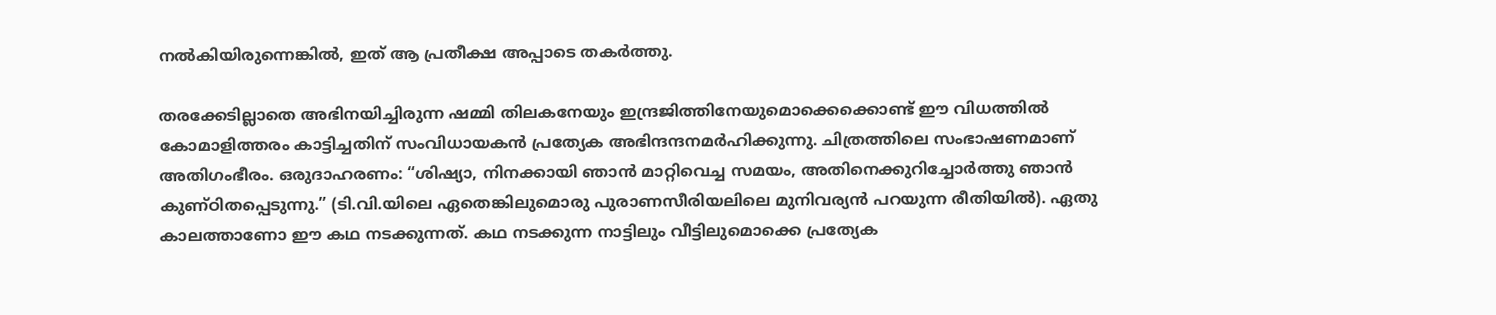നല്‍കിയിരുന്നെങ്കില്‍, ഇത് ആ പ്രതീക്ഷ അപ്പാടെ തകര്‍ത്തു.

തരക്കേടില്ലാതെ അഭിനയിച്ചിരുന്ന ഷമ്മി തിലകനേയും ഇന്ദ്രജിത്തിനേയുമൊക്കെക്കൊണ്ട് ഈ വിധത്തില്‍ കോമാളിത്തരം കാട്ടിച്ചതിന് സം‌വിധായകന്‍ പ്രത്യേക അഭിന്ദന്ദനമര്‍ഹിക്കുന്നു. ചിത്രത്തിലെ സംഭാഷണമാണ് അതിഗംഭീരം. ഒരുദാഹരണം: “ശിഷ്യാ, നിനക്കായി ഞാന്‍ മാറ്റിവെച്ച സമയം, അതിനെക്കുറിച്ചോര്‍ത്തു ഞാന്‍ കുണ്ഠിതപ്പെടുന്നു.” (ടി.വി.യിലെ ഏതെങ്കിലുമൊരു പുരാണസീരിയലിലെ മുനിവര്യന്‍ പറയുന്ന രീതിയില്‍). ഏതു കാലത്താണോ ഈ കഥ നടക്കുന്നത്. കഥ നടക്കുന്ന നാട്ടിലും വീട്ടിലുമൊക്കെ പ്രത്യേക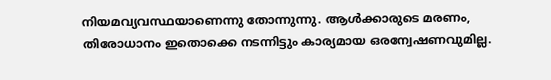നിയമവ്യവസ്ഥയാണെന്നു തോന്നുന്നു. ആള്‍ക്കാരുടെ മരണം, തിരോധാനം ഇതൊക്കെ നടന്നിട്ടും കാര്യമായ ഒരന്വേഷണവുമില്ല.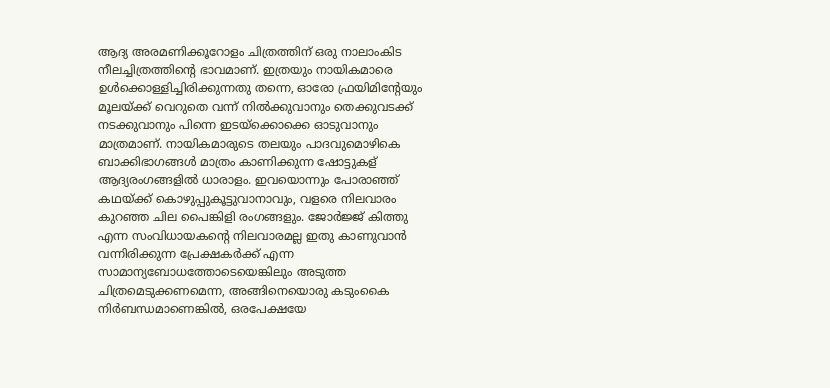ആദ്യ അരമണിക്കൂറോളം ചിത്രത്തിന് ഒരു നാലാംകിട നീലച്ചിത്രത്തിന്‍റെ ഭാവമാണ്. ഇത്രയും നായികമാരെ ഉള്‍ക്കൊള്ളിച്ചിരിക്കുന്നതു തന്നെ, ഓരോ ഫ്രയിമിന്‍റേയും മൂലയ്ക്ക് വെറുതെ വന്ന് നില്‍ക്കുവാനും തെക്കുവടക്ക് നടക്കുവാനും പിന്നെ ഇടയ്ക്കൊക്കെ ഓടുവാനും മാത്രമാണ്. നായികമാരുടെ തലയും പാദവുമൊഴികെ ബാക്കിഭാഗങ്ങള്‍ മാത്രം കാണിക്കുന്ന ഷോട്ടുകള് ആദ്യരംഗങ്ങളില്‍ ധാരാളം. ഇവയൊന്നും പോരാഞ്ഞ് കഥയ്ക്ക് കൊഴുപ്പുകൂട്ടുവാനാവും, വളരെ നിലവാരം കുറഞ്ഞ ചില പൈങ്കിളി രംഗങ്ങളും. ജോര്‍ജ്ജ് കിത്തു എന്ന സം‌വിധായകന്‍റെ നിലവാരമല്ല ഇതു കാണുവാന്‍ വന്നിരിക്കുന്ന പ്രേക്ഷകര്‍ക്ക് എന്ന സാമാന്യബോധത്തോടെയെങ്കിലും അടുത്ത ചിത്രമെടുക്കണമെന്ന, അങ്ങിനെയൊരു കടുംകൈ നിര്‍ബന്ധമാണെങ്കില്‍, ഒരപേക്ഷയേ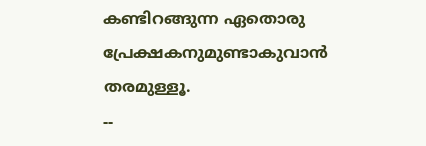കണ്ടിറങ്ങുന്ന ഏതൊരു പ്രേക്ഷകനുമുണ്ടാകുവാന്‍ തരമുള്ളൂ.
--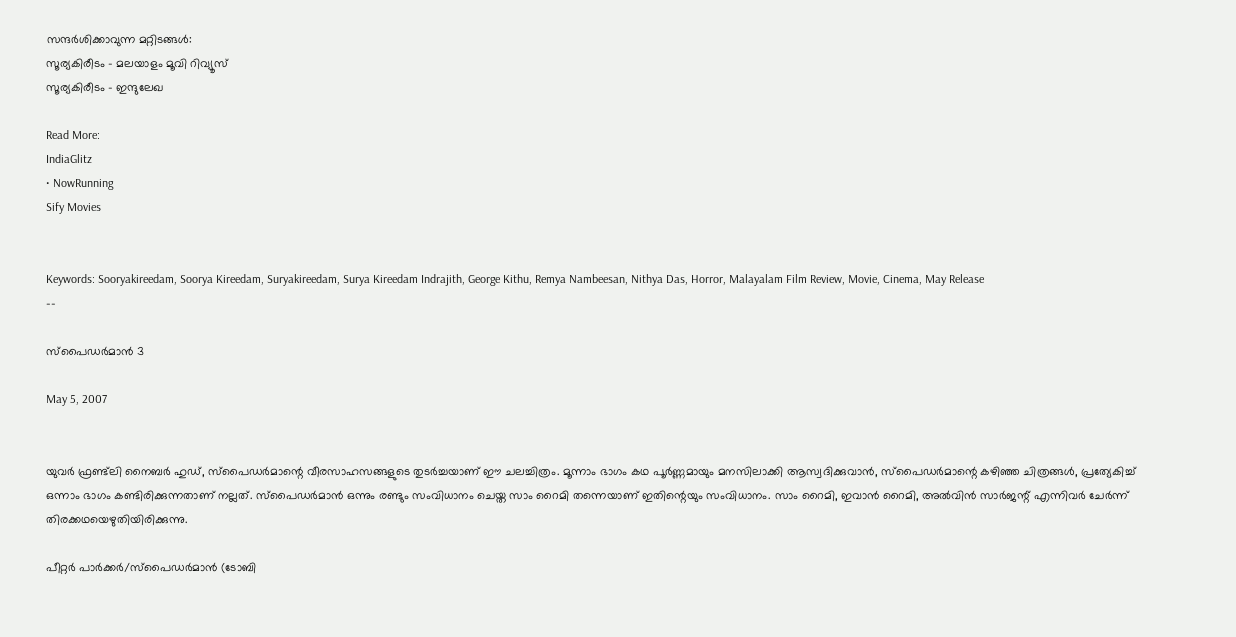സന്ദര്‍ശിക്കാവുന്ന മറ്റിടങ്ങള്‍:
സൂര്യകിരീടം - മലയാളം മൂവി റിവ്യൂസ്
സൂര്യകിരീടം - ഇന്ദുലേഖ

Read More:
IndiaGlitz
• NowRunning
Sify Movies


Keywords: Sooryakireedam, Soorya Kireedam, Suryakireedam, Surya Kireedam Indrajith, George Kithu, Remya Nambeesan, Nithya Das, Horror, Malayalam Film Review, Movie, Cinema, May Release
--

സ്പൈഡര്‍മാന്‍ 3

May 5, 2007


യുവര്‍ ഫ്രണ്ട്‌ലി നൈബര്‍ ഹുഡ്, സ്പൈഡര്‍മാന്റെ വീരസാഹസങ്ങളുടെ തുടര്‍ച്ചയാണ് ഈ ചലച്ചിത്രം. മൂന്നാം ഭാഗം കഥ പൂര്‍ണ്ണമായും മനസിലാക്കി ആസ്വദിക്കുവാന്‍, സ്പൈഡര്‍മാന്റെ കഴിഞ്ഞ ചിത്രങ്ങള്‍, പ്രത്യേകിച്ച് ഒന്നാം ഭാഗം കണ്ടിരിക്കുന്നതാണ് നല്ലത്. സ്പൈഡര്‍മാന്‍ ഒന്നും രണ്ടും സംവിധാനം ചെയ്ത സാം റൈമി തന്നെയാണ് ഇതിന്റെയും സംവിധാനം. സാം റൈമി, ഇവാന്‍ റൈമി, അല്‍‌വിന്‍ സാര്‍ജന്റ് എന്നിവര്‍ ചേര്‍ന്ന് തിരക്കഥയെഴുതിയിരിക്കുന്നു.

പീറ്റര്‍ പാര്‍ക്കര്‍/സ്പൈഡര്‍മാന്‍ (ടോബി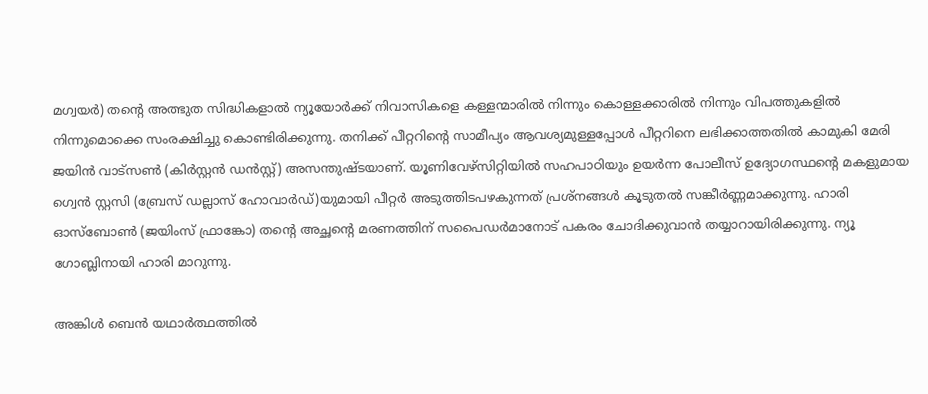മഗ്വയര്‍) തന്റെ അത്ഭുത സിദ്ധികളാല്‍‍ ന്യൂയോര്‍ക്ക് നിവാസികളെ കള്ളന്മാരില്‍ നിന്നും കൊള്ളക്കാരില്‍ നിന്നും വിപത്തുകളില്‍ നിന്നുമൊക്കെ സംരക്ഷിച്ചു കൊണ്ടിരിക്കുന്നു. തനിക്ക് പീറ്ററിന്റെ സാമീപ്യം ആവശ്യമുള്ളപ്പോള്‍ പീറ്ററിനെ ലഭിക്കാത്തതില്‍ കാമുകി മേരി ജയിന്‍ വാട്സണ്‍ (കിര്‍സ്റ്റന്‍ ഡന്‍സ്റ്റ്) അസന്തുഷ്ടയാണ്. യൂണിവേഴ്സിറ്റിയില്‍ സഹപാഠിയും ഉയര്‍ന്ന പോലീസ് ഉദ്യോഗസ്ഥന്റെ മകളുമായ ഗ്വെന്‍ സ്റ്റസി (ബ്രേസ് ഡല്ലാസ് ഹോവാര്‍ഡ്)യുമായി പീറ്റര്‍ അടുത്തിടപഴകുന്നത് പ്രശ്നങ്ങള്‍ കൂടുതല്‍ സങ്കീര്‍ണ്ണമാക്കുന്നു. ഹാരി ഓസ്ബോണ്‍ (ജയിംസ് ഫ്രാങ്കോ) തന്റെ അച്ഛന്റെ മരണത്തിന് സപൈഡര്‍മാനോട് പകരം ചോദിക്കുവാന്‍ തയ്യാറായിരിക്കുന്നു. ന്യൂ ഗോബ്ലിനായി ഹാരി മാറുന്നു.

അങ്കിള്‍ ബെന്‍ യഥാര്‍ത്ഥത്തില്‍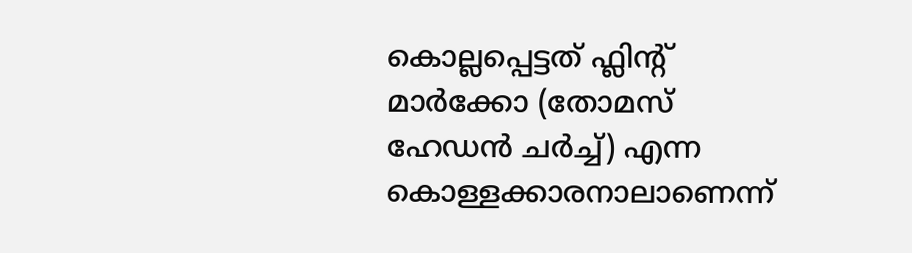കൊല്ലപ്പെട്ടത് ഫ്ലിന്റ് മാര്‍ക്കോ (തോമസ് ഹേഡന്‍ ചര്‍ച്ച്) എന്ന കൊള്ളക്കാരനാലാണെന്ന്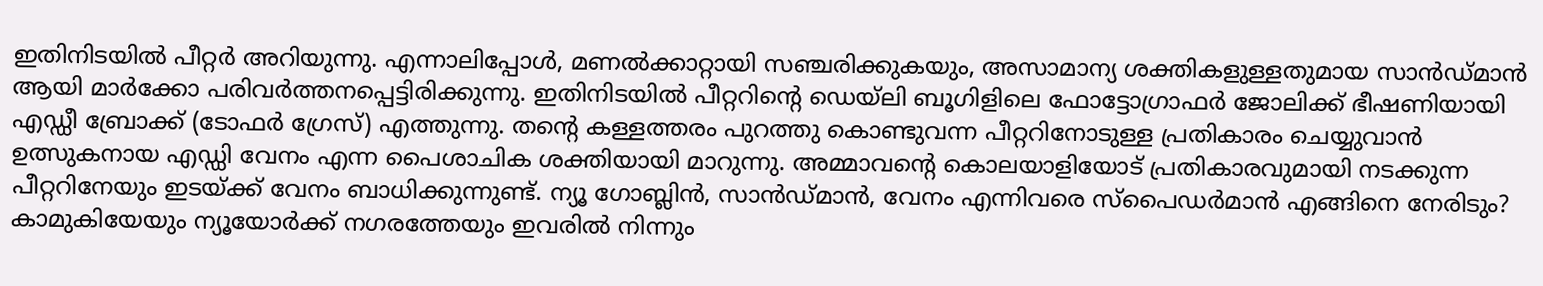ഇതിനിടയില്‍ പീറ്റര്‍ അറിയുന്നു. എന്നാലിപ്പോള്‍, മണല്‍ക്കാറ്റായി സഞ്ചരിക്കുകയും, അസാമാന്യ ശക്തികളുള്ളതുമായ സാന്‍ഡ്‌മാന്‍ ആയി മാര്‍ക്കോ‌ പരിവര്‍ത്തനപ്പെട്ടിരിക്കുന്നു. ഇതിനിടയില്‍ പീറ്ററിന്റെ ഡെയ്‌ലി ബൂഗിളിലെ ഫോട്ടോഗ്രാഫര്‍ ജോലിക്ക് ഭീഷണിയായി എഡ്ഡീ ബ്രോക്ക് (ടോഫര്‍ ഗ്രേസ്) എത്തുന്നു. തന്റെ കള്ളത്തരം പുറത്തു കൊണ്ടുവന്ന പീറ്ററിനോടുള്ള പ്രതികാരം ചെയ്യുവാന്‍ ഉത്സുകനായ എഡ്ഡി വേനം എന്ന പൈശാചിക ശക്തിയായി മാറുന്നു. അമ്മാവന്റെ കൊലയാളിയോട് പ്രതികാരവുമായി നടക്കുന്ന പീറ്ററിനേയും ഇടയ്ക്ക് വേനം ബാധിക്കുന്നുണ്ട്. ന്യൂ ഗോബ്ലിന്‍, സാന്‍ഡ്മാന്‍, വേനം എന്നിവരെ സ്പൈഡര്‍മാന്‍ എങ്ങിനെ നേരിടും? കാമുകിയേയും ന്യൂയോര്‍ക്ക് നഗരത്തേയും ഇവരില്‍ നിന്നും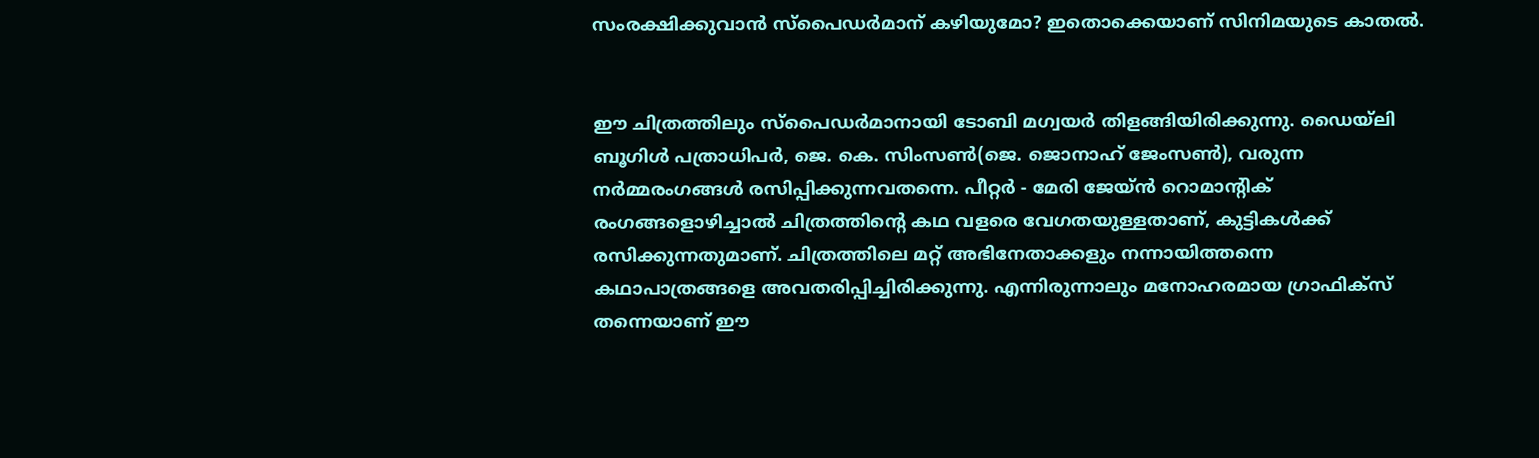സംരക്ഷിക്കുവാന്‍ സ്പൈഡര്‍മാന് കഴിയുമോ? ഇതൊക്കെയാണ് സിനിമയുടെ കാതല്‍.


ഈ ചിത്രത്തിലും സ്പൈഡര്‍മാനായി ടോബി മഗ്വയര്‍ തിളങ്ങിയിരിക്കുന്നു. ഡൈയ്‌ലി ബൂഗിള്‍ പത്രാധിപര്‍, ജെ. കെ. സിംസണ്‍(ജെ. ജൊനാഹ് ജേംസണ്‍), വരുന്ന നര്‍മ്മരംഗങ്ങള്‍ രസിപ്പിക്കുന്നവതന്നെ. പീറ്റര്‍ - മേരി ജേയ്ന്‍ റൊമാന്റിക് രംഗങ്ങളൊഴിച്ചാല്‍ ചിത്രത്തിന്റെ കഥ വളരെ വേഗതയുള്ളതാണ്, കുട്ടികള്‍ക്ക് രസിക്കുന്നതുമാണ്. ചിത്രത്തിലെ മറ്റ് അഭിനേതാക്കളും നന്നായിത്തന്നെ കഥാപാത്രങ്ങളെ അവതരിപ്പിച്ചിരിക്കുന്നു. എന്നിരുന്നാലും മനോഹരമായ ഗ്രാഫിക്സ് തന്നെയാണ് ഈ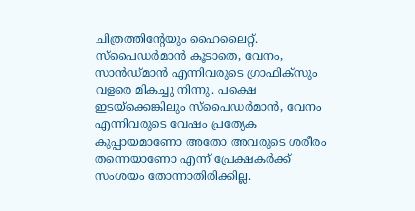ചിത്രത്തിന്റേയും ഹൈലൈറ്റ്. സ്പൈഡര്‍മാന്‍ കൂടാതെ, വേനം, സാന്‍ഡ്മാന്‍ എന്നിവരുടെ ഗ്രാഫിക്സും വളരെ മികച്ചു നിന്നു. പക്ഷെ ഇടയ്ക്കെങ്കിലും സ്പൈഡര്‍മാന്‍, വേനം എന്നിവരുടെ വേഷം പ്രത്യേക കുപ്പായമാണോ അതോ അവരുടെ ശരീരം തന്നെയാണോ എന്ന് പ്രേക്ഷകര്‍ക്ക് സംശയം തോന്നാതിരിക്കില്ല.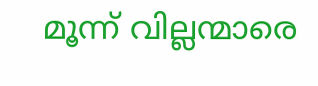മൂന്ന് വില്ലന്മാരെ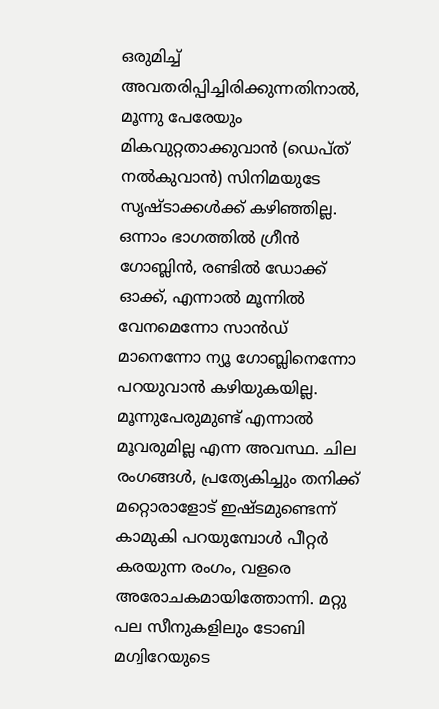ഒരുമിച്ച് അവതരിപ്പിച്ചിരിക്കുന്നതിനാല്‍, മൂന്നു പേരേയും മികവുറ്റതാക്കുവാന്‍ (ഡെപ്ത് നല്‍കുവാന്‍) സിനിമയുടേ സൃഷ്ടാക്കള്‍ക്ക് കഴിഞ്ഞില്ല. ഒന്നാം ഭാഗത്തില്‍ ഗ്രീന്‍ ഗോബ്ലിന്‍, രണ്ടില്‍ ഡോക്ക് ഓക്ക്, എന്നാല്‍ മൂന്നില്‍ വേനമെന്നോ സാന്‍ഡ് മാനെന്നോ ന്യൂ ഗോബ്ലിനെന്നോ പറയുവാന്‍ കഴിയുകയില്ല. മൂന്നുപേരുമുണ്ട് എന്നാല്‍ മൂവരുമില്ല എന്ന അവസ്ഥ. ചില രംഗങ്ങള്‍, പ്രത്യേകിച്ചും തനിക്ക് മറ്റൊരാളോട് ഇഷ്ടമുണ്ടെന്ന് കാമുകി പറയുമ്പോള്‍ പീറ്റര്‍ കരയുന്ന രംഗം, വളരെ അരോചകമായിത്തോന്നി. മറ്റു പല സീനുകളിലും ടോബി മഗ്വിറേയുടെ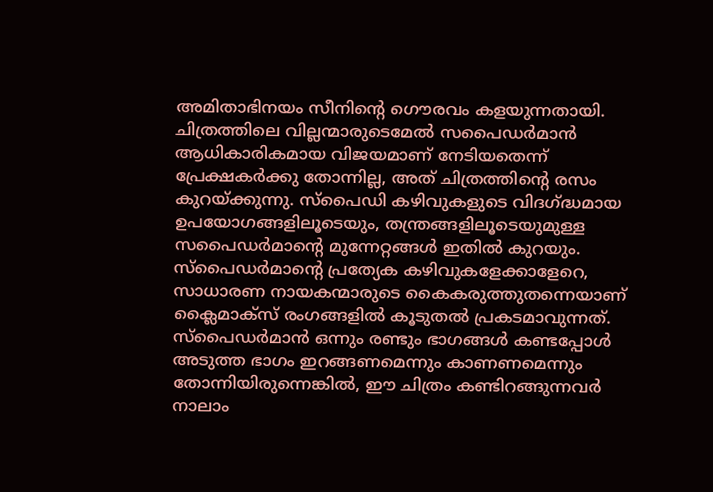അമിതാഭിനയം സീനിന്റെ ഗൌരവം കളയുന്നതായി. ചിത്രത്തിലെ വില്ലന്മാരുടെമേല്‍ സപൈഡര്‍മാന്‍ ആധികാരികമായ വിജയമാണ് നേടിയതെന്ന് പ്രേക്ഷകര്‍ക്കു തോന്നില്ല, അത് ചിത്രത്തിന്റെ രസം കുറയ്ക്കുന്നു. സ്പൈഡി കഴിവുകളുടെ വിദഗ്ദ്ധമായ ഉപയോഗങ്ങളിലൂടെയും, തന്ത്രങ്ങളിലൂടെയുമുള്ള സപൈഡര്‍മാന്റെ മുന്നേറ്റങ്ങള്‍ ഇതില്‍ കുറയും. സ്പൈഡര്‍മാന്റെ പ്രത്യേക കഴിവുകളേക്കാളേറെ, സാധാരണ നായകന്മാരുടെ കൈകരുത്തുതന്നെയാണ് ക്ലൈമാക്സ് രംഗങ്ങളില്‍ കൂടുതല്‍ പ്രകടമാവുന്നത്. സ്പൈഡര്‍മാന്‍ ഒന്നും രണ്ടും ഭാഗങ്ങള്‍ കണ്ടപ്പോള്‍ അടുത്ത ഭാഗം ഇറങ്ങണമെന്നും കാണണമെന്നും തോന്നിയിരുന്നെങ്കില്‍, ഈ ചിത്രം കണ്ടിറങ്ങുന്നവര്‍ നാലാം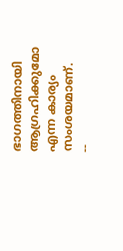ഭാഗത്തിനായി ആഗ്രഹിക്കുമോ എന്ന കാര്യം സംശയമാണ്.
--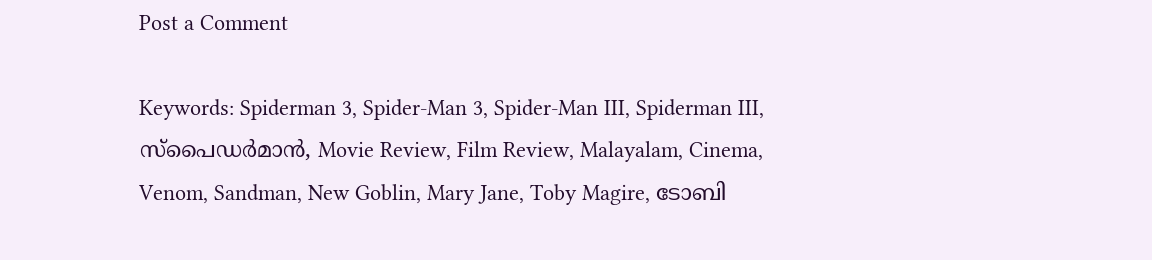Post a Comment

Keywords: Spiderman 3, Spider-Man 3, Spider-Man III, Spiderman III, സ്പൈഡര്‍മാന്‍, Movie Review, Film Review, Malayalam, Cinema, Venom, Sandman, New Goblin, Mary Jane, Toby Magire, ടോബി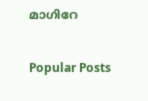മാഗിറേ

Popular Posts